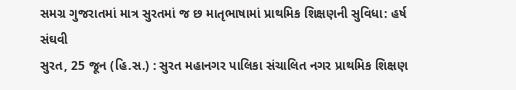સમગ્ર ગુજરાતમાં માત્ર સુરતમાં જ છ માતૃભાષામાં પ્રાથમિક શિક્ષણની સુવિધા: હર્ષ સંઘવી
સુરત, 25 જૂન (હિ.સ.) : સુરત મહાનગર પાલિકા સંચાલિત નગર પ્રાથમિક શિક્ષણ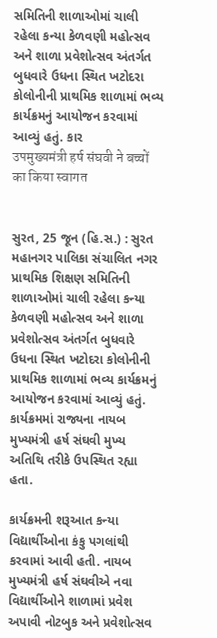સમિતિની શાળાઓમાં ચાલી રહેલા કન્યા કેળવણી મહોત્સવ અને શાળા પ્રવેશોત્સવ અંતર્ગત બુધવારે ઉધના સ્થિત ખટોદરા કોલોનીની પ્રાથમિક શાળામાં ભવ્ય કાર્યક્રમનું આયોજન કરવામાં આવ્યું હતું. કાર
उपमुख्यमंत्री हर्ष संघवी ने बच्चों का किया स्वागत


સુરત, 25 જૂન (હિ.સ.) : સુરત મહાનગર પાલિકા સંચાલિત નગર પ્રાથમિક શિક્ષણ સમિતિની શાળાઓમાં ચાલી રહેલા કન્યા કેળવણી મહોત્સવ અને શાળા પ્રવેશોત્સવ અંતર્ગત બુધવારે ઉધના સ્થિત ખટોદરા કોલોનીની પ્રાથમિક શાળામાં ભવ્ય કાર્યક્રમનું આયોજન કરવામાં આવ્યું હતું. કાર્યક્રમમાં રાજ્યના નાયબ મુખ્યમંત્રી હર્ષ સંઘવી મુખ્ય અતિથિ તરીકે ઉપસ્થિત રહ્યા હતા.

કાર્યક્રમની શરૂઆત કન્યા વિદ્યાર્થીઓના કંકુ પગલાંથી કરવામાં આવી હતી. નાયબ મુખ્યમંત્રી હર્ષ સંઘવીએ નવા વિદ્યાર્થીઓને શાળામાં પ્રવેશ અપાવી નોટબુક અને પ્રવેશોત્સવ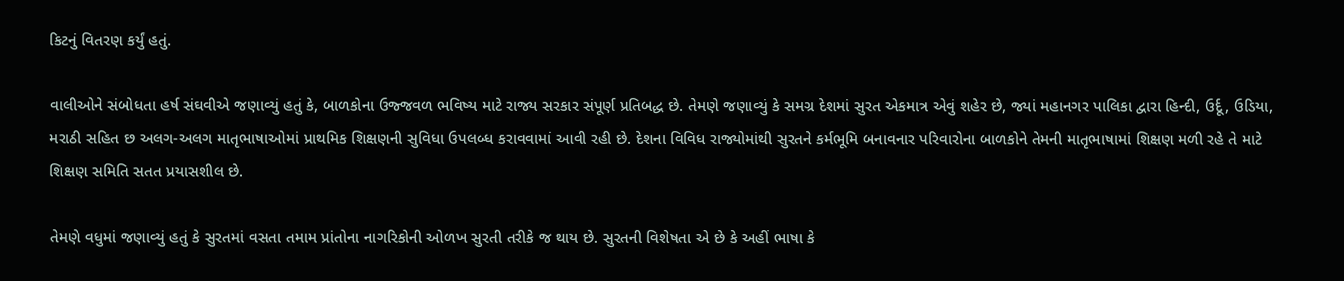કિટનું વિતરણ કર્યું હતું.

વાલીઓને સંબોધતા હર્ષ સંઘવીએ જણાવ્યું હતું કે, બાળકોના ઉજ્જવળ ભવિષ્ય માટે રાજ્ય સરકાર સંપૂર્ણ પ્રતિબદ્ધ છે. તેમણે જણાવ્યું કે સમગ્ર દેશમાં સુરત એકમાત્ર એવું શહેર છે, જ્યાં મહાનગર પાલિકા દ્વારા હિન્દી, ઉર્દૂ, ઉડિયા, મરાઠી સહિત છ અલગ-અલગ માતૃભાષાઓમાં પ્રાથમિક શિક્ષણની સુવિધા ઉપલબ્ધ કરાવવામાં આવી રહી છે. દેશના વિવિધ રાજ્યોમાંથી સુરતને કર્મભૂમિ બનાવનાર પરિવારોના બાળકોને તેમની માતૃભાષામાં શિક્ષણ મળી રહે તે માટે શિક્ષણ સમિતિ સતત પ્રયાસશીલ છે.

તેમણે વધુમાં જણાવ્યું હતું કે સુરતમાં વસતા તમામ પ્રાંતોના નાગરિકોની ઓળખ સુરતી તરીકે જ થાય છે. સુરતની વિશેષતા એ છે કે અહીં ભાષા કે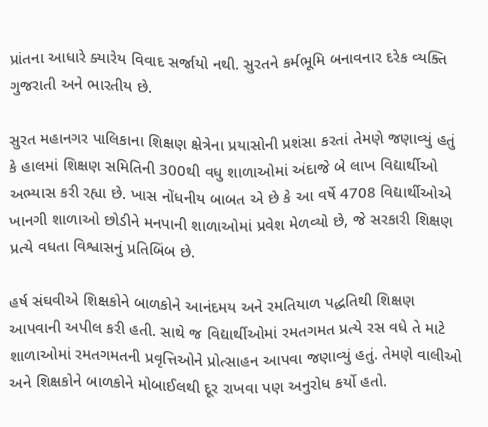પ્રાંતના આધારે ક્યારેય વિવાદ સર્જાયો નથી. સુરતને કર્મભૂમિ બનાવનાર દરેક વ્યક્તિ ગુજરાતી અને ભારતીય છે.

સુરત મહાનગર પાલિકાના શિક્ષણ ક્ષેત્રેના પ્રયાસોની પ્રશંસા કરતાં તેમણે જણાવ્યું હતું કે હાલમાં શિક્ષણ સમિતિની 300થી વધુ શાળાઓમાં અંદાજે બે લાખ વિદ્યાર્થીઓ અભ્યાસ કરી રહ્યા છે. ખાસ નોંધનીય બાબત એ છે કે આ વર્ષે 4708 વિદ્યાર્થીઓએ ખાનગી શાળાઓ છોડીને મનપાની શાળાઓમાં પ્રવેશ મેળવ્યો છે, જે સરકારી શિક્ષણ પ્રત્યે વધતા વિશ્વાસનું પ્રતિબિંબ છે.

હર્ષ સંઘવીએ શિક્ષકોને બાળકોને આનંદમય અને રમતિયાળ પદ્ધતિથી શિક્ષણ આપવાની અપીલ કરી હતી. સાથે જ વિદ્યાર્થીઓમાં રમતગમત પ્રત્યે રસ વધે તે માટે શાળાઓમાં રમતગમતની પ્રવૃત્તિઓને પ્રોત્સાહન આપવા જણાવ્યું હતું. તેમણે વાલીઓ અને શિક્ષકોને બાળકોને મોબાઈલથી દૂર રાખવા પણ અનુરોધ કર્યો હતો.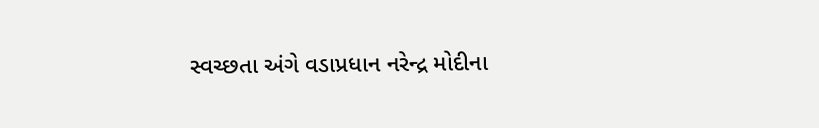સ્વચ્છતા અંગે વડાપ્રધાન નરેન્દ્ર મોદીના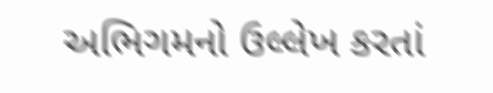અભિગમનો ઉલ્લેખ કરતાં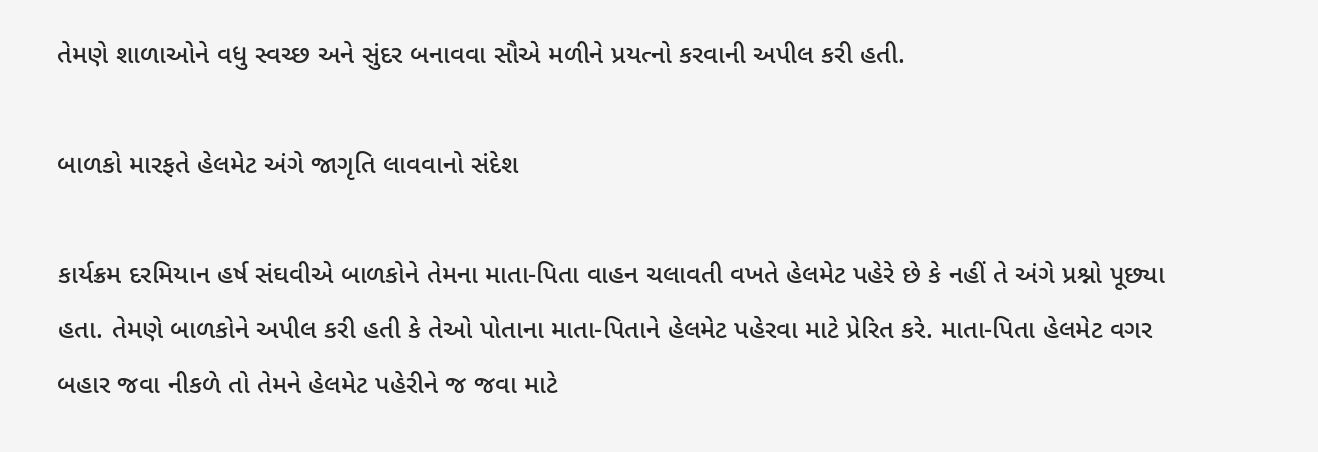તેમણે શાળાઓને વધુ સ્વચ્છ અને સુંદર બનાવવા સૌએ મળીને પ્રયત્નો કરવાની અપીલ કરી હતી.

બાળકો મારફતે હેલમેટ અંગે જાગૃતિ લાવવાનો સંદેશ

કાર્યક્રમ દરમિયાન હર્ષ સંઘવીએ બાળકોને તેમના માતા-પિતા વાહન ચલાવતી વખતે હેલમેટ પહેરે છે કે નહીં તે અંગે પ્રશ્નો પૂછ્યા હતા. તેમણે બાળકોને અપીલ કરી હતી કે તેઓ પોતાના માતા-પિતાને હેલમેટ પહેરવા માટે પ્રેરિત કરે. માતા-પિતા હેલમેટ વગર બહાર જવા નીકળે તો તેમને હેલમેટ પહેરીને જ જવા માટે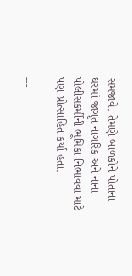સમજાવે. તેમણે બાળકોને પોતાના ઘરમાં જાગૃત નાગરિક અને નાના પોલીસકર્મીની ભૂમિકા નિભાવવા માટે પણ પ્રોત્સાહિત કર્યા હતા.

---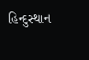હિન્દુસ્થાન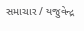સમાચાર / યજુવેન્દ્ર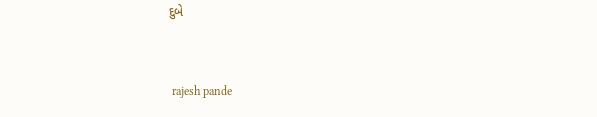દુબે


 rajesh pande